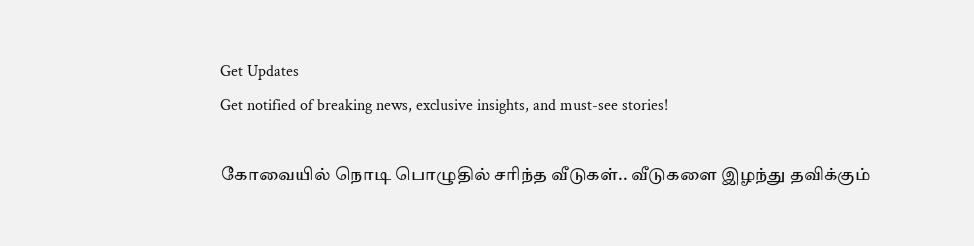Get Updates
Get notified of breaking news, exclusive insights, and must-see stories!

கோவையில் நொடி பொழுதில் சரிந்த வீடுகள்.. வீடுகளை இழந்து தவிக்கும்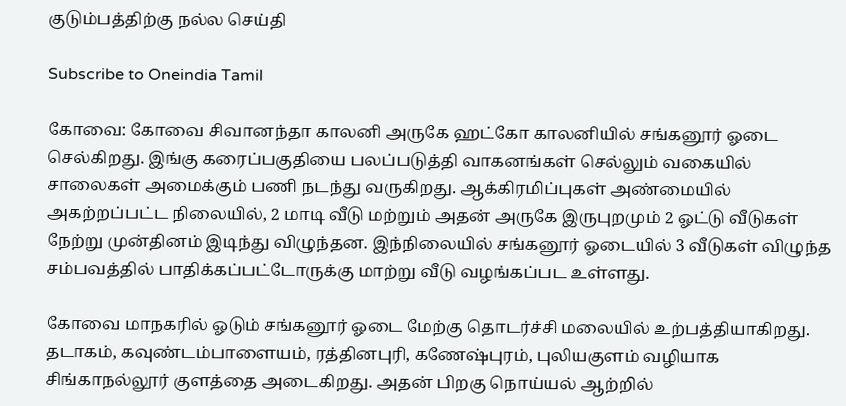குடும்பத்திற்கு நல்ல செய்தி

Subscribe to Oneindia Tamil

கோவை: கோவை சிவானந்தா காலனி அருகே ஹட்கோ காலனியில் சங்கனூர் ஓடை செல்கிறது. இங்கு கரைப்பகுதியை பலப்படுத்தி வாகனங்கள் செல்லும் வகையில் சாலைகள் அமைக்கும் பணி நடந்து வருகிறது. ஆக்கிரமிப்புகள் அண்மையில் அகற்றப்பட்ட நிலையில், 2 மாடி வீடு மற்றும் அதன் அருகே இருபுறமும் 2 ஓட்டு வீடுகள் நேற்று முன்தினம் இடிந்து விழுந்தன. இந்நிலையில் சங்கனூர் ஓடையில் 3 வீடுகள் விழுந்த சம்பவத்தில் பாதிக்கப்பட்டோருக்கு மாற்று வீடு வழங்கப்பட உள்ளது.

கோவை மாநகரில் ஓடும் சங்கனூர் ஓடை மேற்கு தொடர்ச்சி மலையில் உற்பத்தியாகிறது. தடாகம், கவுண்டம்பாளையம், ரத்தினபுரி, கணேஷ்புரம், புலியகுளம் வழியாக சிங்காநல்லூர் குளத்தை அடைகிறது. அதன் பிறகு நொய்யல் ஆற்றில்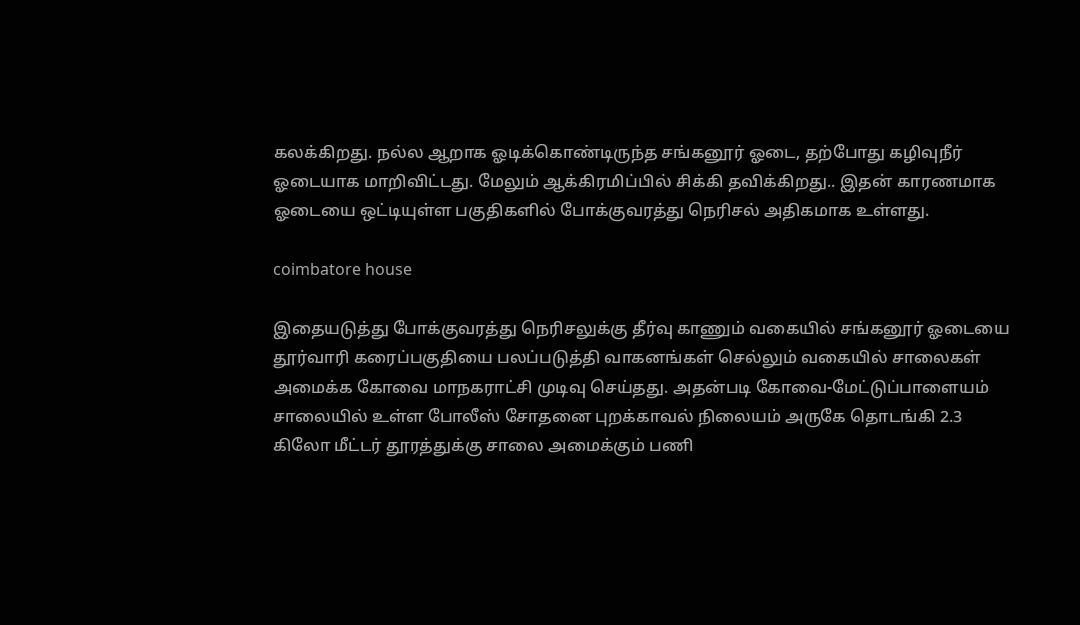கலக்கிறது. நல்ல ஆறாக ஓடிக்கொண்டிருந்த சங்கனூர் ஓடை, தற்போது கழிவுநீர் ஓடையாக மாறிவிட்டது. மேலும் ஆக்கிரமிப்பில் சிக்கி தவிக்கிறது.. இதன் காரணமாக ஓடையை ஒட்டியுள்ள பகுதிகளில் போக்குவரத்து நெரிசல் அதிகமாக உள்ளது.

coimbatore house

இதையடுத்து போக்குவரத்து நெரிசலுக்கு தீர்வு காணும் வகையில் சங்கனூர் ஓடையை தூர்வாரி கரைப்பகுதியை பலப்படுத்தி வாகனங்கள் செல்லும் வகையில் சாலைகள் அமைக்க கோவை மாநகராட்சி முடிவு செய்தது. அதன்படி கோவை-மேட்டுப்பாளையம் சாலையில் உள்ள போலீஸ் சோதனை புறக்காவல் நிலையம் அருகே தொடங்கி 2.3 கிலோ மீட்டர் தூரத்துக்கு சாலை அமைக்கும் பணி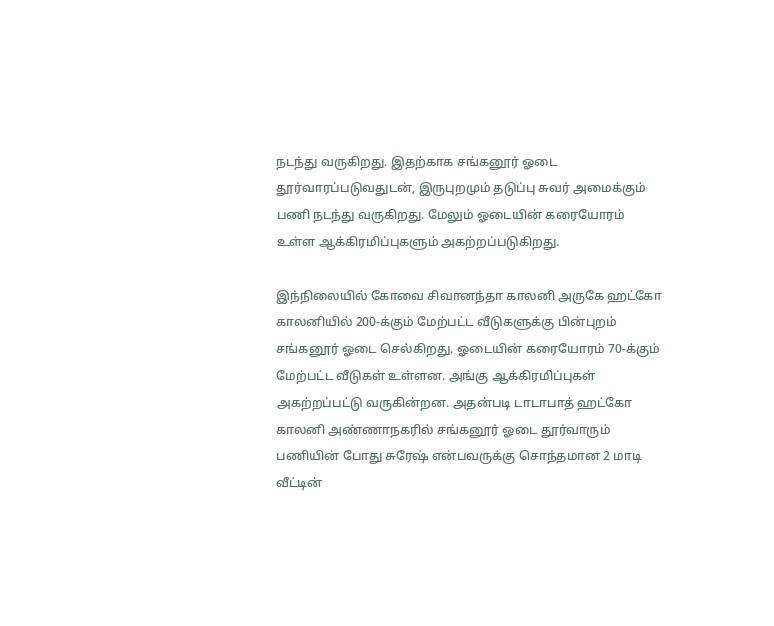நடந்து வருகிறது. இதற்காக சங்கனூர் ஓடை தூர்வாரப்படுவதுடன், இருபுறமும் தடுப்பு சுவர் அமைக்கும் பணி நடந்து வருகிறது. மேலும் ஓடையின் கரையோரம் உள்ள ஆக்கிரமிப்புகளும் அகற்றப்படுகிறது.

இந்நிலையில் கோவை சிவானந்தா காலனி அருகே ஹட்கோ காலனியில் 200-க்கும் மேற்பட்ட வீடுகளுக்கு பின்புறம் சங்கனூர் ஓடை செல்கிறது. ஓடையின் கரையோரம் 70-க்கும் மேற்பட்ட வீடுகள் உள்ளன. அங்கு ஆக்கிரமிப்புகள் அகற்றப்பட்டு வருகின்றன. அதன்படி டாடாபாத் ஹட்கோ காலனி அண்ணாநகரில் சங்கனூர் ஓடை தூர்வாரும் பணியின் போது சுரேஷ் என்பவருக்கு சொந்தமான 2 மாடி வீட்டின்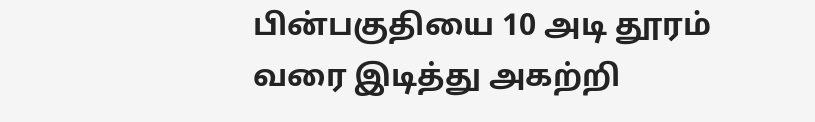பின்பகுதியை 10 அடி தூரம் வரை இடித்து அகற்றி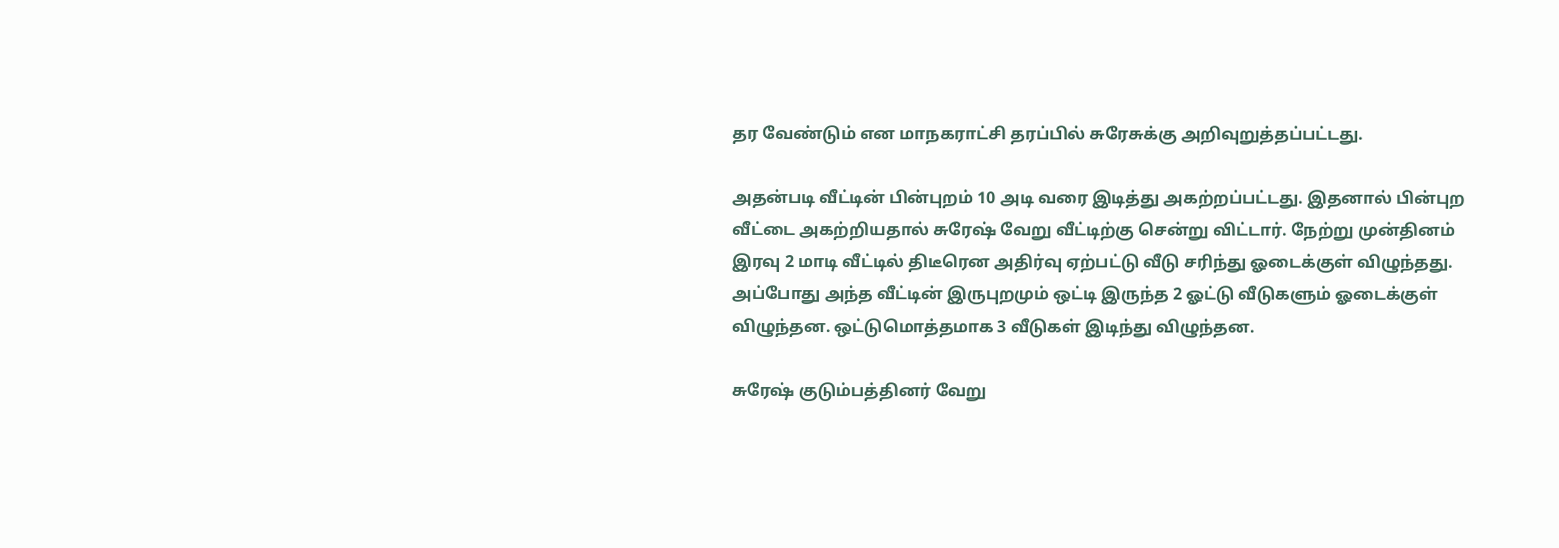தர வேண்டும் என மாநகராட்சி தரப்பில் சுரேசுக்கு அறிவுறுத்தப்பட்டது.

அதன்படி வீட்டின் பின்புறம் 10 அடி வரை இடித்து அகற்றப்பட்டது. இதனால் பின்புற வீட்டை அகற்றியதால் சுரேஷ் வேறு வீட்டிற்கு சென்று விட்டார். நேற்று முன்தினம் இரவு 2 மாடி வீட்டில் திடீரென அதிர்வு ஏற்பட்டு வீடு சரிந்து ஓடைக்குள் விழுந்தது. அப்போது அந்த வீட்டின் இருபுறமும் ஒட்டி இருந்த 2 ஓட்டு வீடுகளும் ஓடைக்குள் விழுந்தன. ஒட்டுமொத்தமாக 3 வீடுகள் இடிந்து விழுந்தன.

சுரேஷ் குடும்பத்தினர் வேறு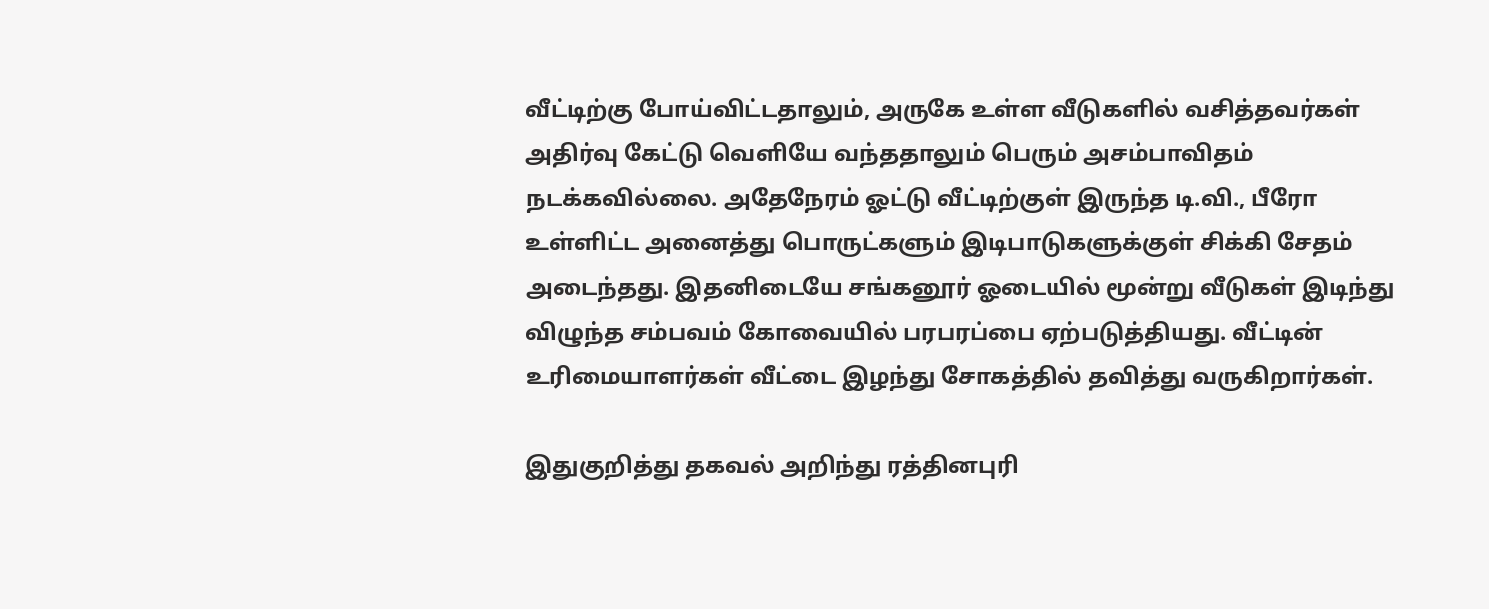வீட்டிற்கு போய்விட்டதாலும், அருகே உள்ள வீடுகளில் வசித்தவர்கள் அதிர்வு கேட்டு வெளியே வந்ததாலும் பெரும் அசம்பாவிதம் நடக்கவில்லை. அதேநேரம் ஓட்டு வீட்டிற்குள் இருந்த டி.வி., பீரோ உள்ளிட்ட அனைத்து பொருட்களும் இடிபாடுகளுக்குள் சிக்கி சேதம் அடைந்தது. இதனிடையே சங்கனூர் ஓடையில் மூன்று வீடுகள் இடிந்து விழுந்த சம்பவம் கோவையில் பரபரப்பை ஏற்படுத்தியது. வீட்டின் உரிமையாளர்கள் வீட்டை இழந்து சோகத்தில் தவித்து வருகிறார்கள்.

இதுகுறித்து தகவல் அறிந்து ரத்தினபுரி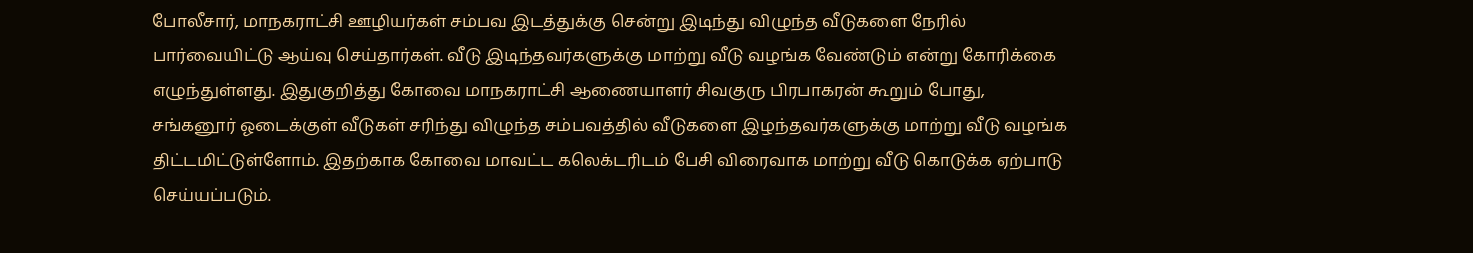போலீசார், மாநகராட்சி ஊழியர்கள் சம்பவ இடத்துக்கு சென்று இடிந்து விழுந்த வீடுகளை நேரில் பார்வையிட்டு ஆய்வு செய்தார்கள். வீடு இடிந்தவர்களுக்கு மாற்று வீடு வழங்க வேண்டும் என்று கோரிக்கை எழுந்துள்ளது. இதுகுறித்து கோவை மாநகராட்சி ஆணையாளர் சிவகுரு பிரபாகரன் கூறும் போது, சங்கனூர் ஓடைக்குள் வீடுகள் சரிந்து விழுந்த சம்பவத்தில் வீடுகளை இழந்தவர்களுக்கு மாற்று வீடு வழங்க திட்டமிட்டுள்ளோம். இதற்காக கோவை மாவட்ட கலெக்டரிடம் பேசி விரைவாக மாற்று வீடு கொடுக்க ஏற்பாடு செய்யப்படும்.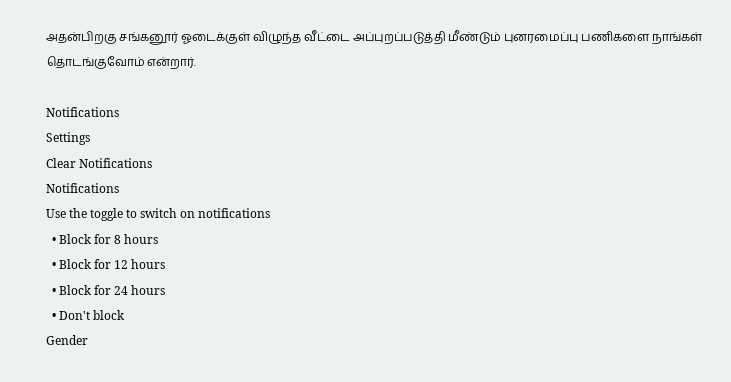அதன்பிறகு சங்கனூர் ஓடைக்குள் விழுந்த வீட்டை அப்புறப்படுத்தி மீண்டும் புனரமைப்பு பணிகளை நாங்கள் தொடங்குவோம் என்றார்.

Notifications
Settings
Clear Notifications
Notifications
Use the toggle to switch on notifications
  • Block for 8 hours
  • Block for 12 hours
  • Block for 24 hours
  • Don't block
Gender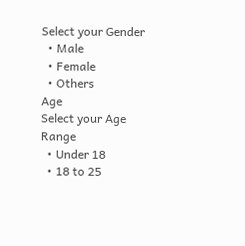Select your Gender
  • Male
  • Female
  • Others
Age
Select your Age Range
  • Under 18
  • 18 to 25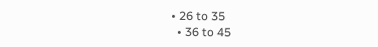• 26 to 35
  • 36 to 45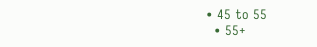• 45 to 55
  • 55+